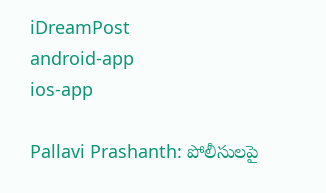iDreamPost
android-app
ios-app

Pallavi Prashanth: పోలీసులపై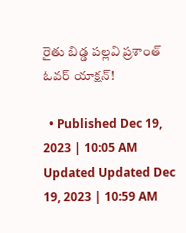రైతు బిడ్డ పల్లవి ప్రశాంత్ ఓవర్ యాక్షన్!

  • Published Dec 19, 2023 | 10:05 AM Updated Updated Dec 19, 2023 | 10:59 AM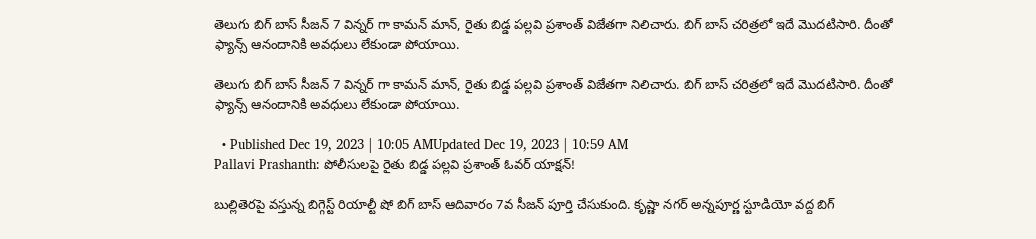తెలుగు బిగ్ బాస్ సీజన్ 7 విన్నర్ గా కామన్ మాన్, రైతు బిడ్డ పల్లవి ప్రశాంత్ విజేతగా నిలిచారు. బిగ్ బాస్ చరిత్రలో ఇదే మొదటిసారి. దీంతో ఫ్యాన్స్ ఆనందానికి అవధులు లేకుండా పోయాయి.

తెలుగు బిగ్ బాస్ సీజన్ 7 విన్నర్ గా కామన్ మాన్, రైతు బిడ్డ పల్లవి ప్రశాంత్ విజేతగా నిలిచారు. బిగ్ బాస్ చరిత్రలో ఇదే మొదటిసారి. దీంతో ఫ్యాన్స్ ఆనందానికి అవధులు లేకుండా పోయాయి.

  • Published Dec 19, 2023 | 10:05 AMUpdated Dec 19, 2023 | 10:59 AM
Pallavi Prashanth: పోలీసులపై రైతు బిడ్డ పల్లవి ప్రశాంత్ ఓవర్ యాక్షన్!

బుల్లితెరపై వస్తున్న బిగ్గెస్ట్ రియాల్టీ షో బిగ్ బాస్ ఆదివారం 7వ సీజన్ పూర్తి చేసుకుంది. కృష్ణా నగర్ అన్నపూర్ణ స్టూడియో వద్ద బిగ్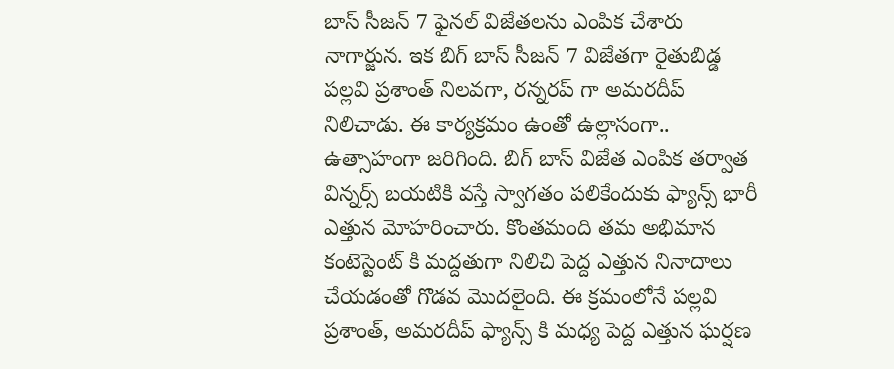బాస్ సీజన్ 7 ఫైనల్ విజేతలను ఎంపిక చేశారు నాగార్జున. ఇక బిగ్ బాస్ సీజన్ 7 విజేతగా రైతుబిడ్డ పల్లవి ప్రశాంత్ నిలవగా, రన్నరప్ గా అమరదీప్ నిలిచాడు. ఈ కార్యక్రమం ఉంతో ఉల్లాసంగా.. ఉత్సాహంగా జరిగింది. బిగ్ బాస్ విజేత ఎంపిక తర్వాత విన్నర్స్ బయటికి వస్తే స్వాగతం పలికేందుకు ఫ్యాన్స్ భారీ ఎత్తున మోహరించారు. కొంతమంది తమ అభిమాన కంటెస్టెంట్ కి మద్దతుగా నిలిచి పెద్ద ఎత్తున నినాదాలు చేయడంతో గొడవ మొదలైంది. ఈ క్రమంలోనే పల్లవి ప్రశాంత్, అమరదీప్ ఫ్యాన్స్ కి మధ్య పెద్ద ఎత్తున ఘర్షణ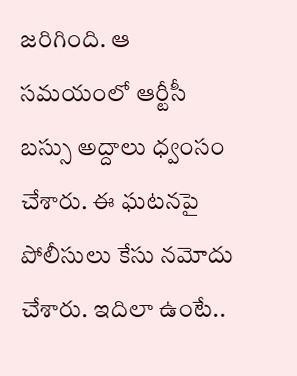జరిగింది. ఆ సమయంలో ఆర్టీసీ బస్సు అద్దాలు ధ్వంసం చేశారు. ఈ ఘటనపై పోలీసులు కేసు నమోదు చేశారు. ఇదిలా ఉంటే..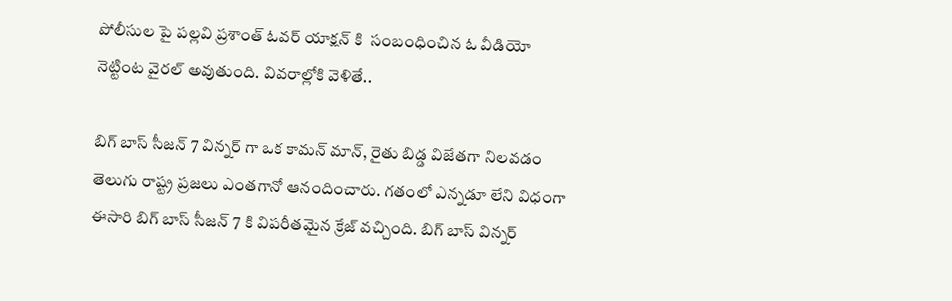పోలీసుల పై పల్లవి ప్రశాంత్ ఓవర్ యాక్షన్ కి  సంబంధించిన ఓ వీడియో నెట్టింట వైరల్ అవుతుంది. వివరాల్లోకి వెళితే..

బిగ్ బాస్ సీజన్ 7 విన్నర్ గా ఒక కామన్ మాన్, రైతు బిడ్డ విజేతగా నిలవడం తెలుగు రాష్ట్ర ప్రజలు ఎంతగానో ఆనందించారు. గతంలో ఎన్నడూ లేని విధంగా ఈసారి బిగ్ బాస్ సీజన్ 7 కి విపరీతమైన క్రేజ్ వచ్చింది. బిగ్ బాస్ విన్నర్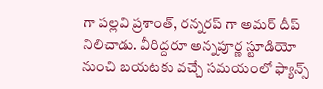గా పల్లవి ప్రశాంత్, రన్నరప్ గా అమర్ దీప్ నిలిచాడు. వీరిద్దరూ అన్నపూర్ణ స్టూడియో నుంచి బయటకు వచ్చే సమయంలో ఫ్యాన్స్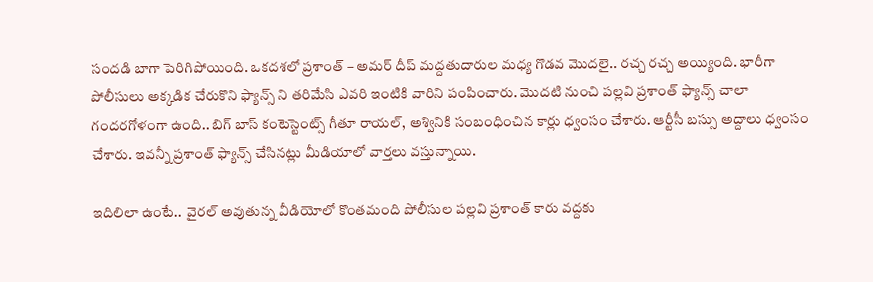సందడి బాగా పెరిగిపోయింది. ఒకదశలో ప్రశాంత్ – అమర్ దీప్ మద్దతుదారుల మధ్య గొడవ మొదలై.. రచ్చ రచ్చ అయ్యింది. భారీగా పోలీసులు అక్కడిక చేరుకొని ఫ్యాన్స్ ని తరిమేసి ఎవరి ఇంటికి వారిని పంపించారు. మొదటి నుంచి పల్లవి ప్రశాంత్ ఫ్యాన్స్ చాలా గందరగోళంగా ఉంది.. బిగ్ బాస్ కంటెస్టెంట్స్ గీతూ రాయల్, అశ్వినికి సంబంధించిన కార్లు ధ్వంసం చేశారు. ఆర్టీసీ బస్సు అద్దాలు ధ్వంసం చేశారు. ఇవన్నీ ప్రశాంత్ ఫ్యాన్స్ చేసినట్లు మీడియాలో వార్తలు వస్తున్నాయి.

ఇదిలిలా ఉంటే..  వైరల్ అవుతున్న వీడియోలో కొంతమంది పోలీసుల పల్లవి ప్రశాంత్ కారు వద్దకు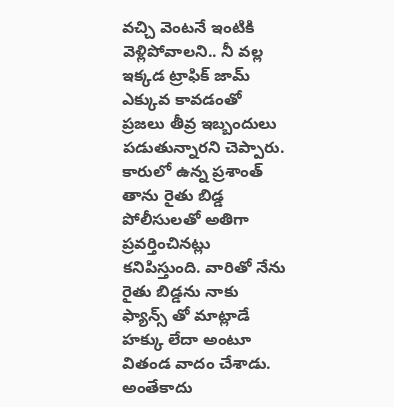వచ్చి వెంటనే ఇంటికి వెళ్లిపోవాలని.. నీ వల్ల ఇక్కడ ట్రాఫిక్ జామ్ ఎక్కువ కావడంతో ప్రజలు తీవ్ర ఇబ్బందులు పడుతున్నారని చెప్పారు. కారులో ఉన్న ప్రశాంత్ తాను రైతు బిడ్డ పోలీసులతో అతిగా ప్రవర్తించినట్లు కనిపిస్తుంది. వారితో నేను రైతు బిడ్డను నాకు ఫ్యాన్స్ తో మాట్లాడే హక్కు లేదా అంటూ వితండ వాదం చేశాడు. అంతేకాదు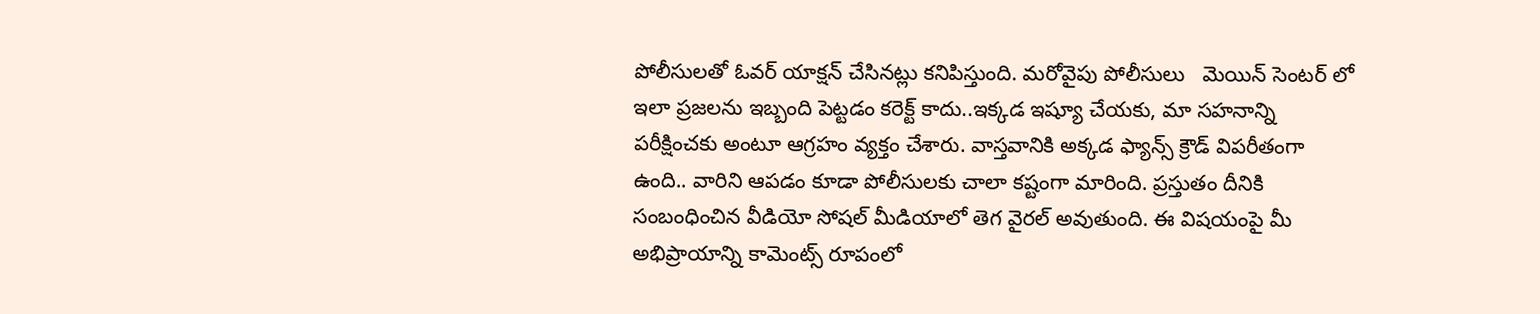పోలీసులతో ఓవర్ యాక్షన్ చేసినట్లు కనిపిస్తుంది. మరోవైపు పోలీసులు   మెయిన్ సెంటర్ లో ఇలా ప్రజలను ఇబ్బంది పెట్టడం కరెక్ట్ కాదు..ఇక్కడ ఇష్యూ చేయకు, మా సహనాన్ని పరీక్షించకు అంటూ ఆగ్రహం వ్యక్తం చేశారు. వాస్తవానికి అక్కడ ఫ్యాన్స్ క్రౌడ్ విపరీతంగా ఉంది.. వారిని ఆపడం కూడా పోలీసులకు చాలా కష్టంగా మారింది. ప్రస్తుతం దీనికి సంబంధించిన వీడియో సోషల్ మీడియాలో తెగ వైరల్ అవుతుంది. ఈ విషయంపై మీ అభిప్రాయాన్ని కామెంట్స్ రూపంలో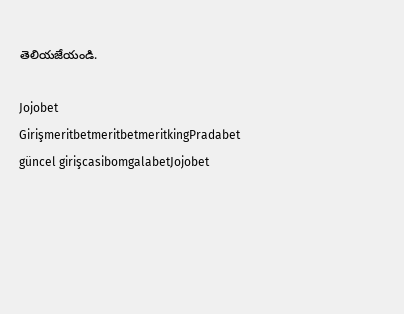తెలియజేయండి.

Jojobet GirişmeritbetmeritbetmeritkingPradabet güncel girişcasibomgalabetJojobet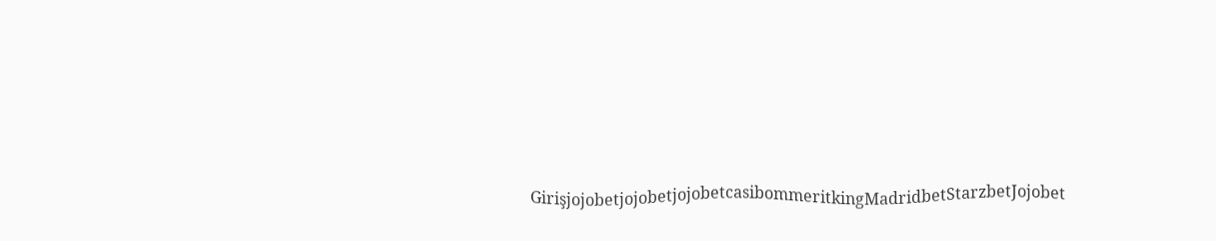GirişjojobetjojobetjojobetcasibommeritkingMadridbetStarzbetJojobet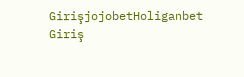GirişjojobetHoliganbet Giriş